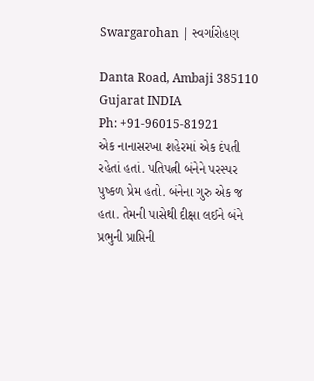Swargarohan | સ્વર્ગારોહણ

Danta Road, Ambaji 385110
Gujarat INDIA
Ph: +91-96015-81921
એક નાનાસરખા શહેરમાં એક દંપતી રહેતાં હતાં. પતિપત્ની બંનેને પરસ્પર પુષ્કળ પ્રેમ હતો. બંનેના ગુરુ એક જ હતા. તેમની પાસેથી દીક્ષા લઈને બંને પ્રભુની પ્રાપ્તિની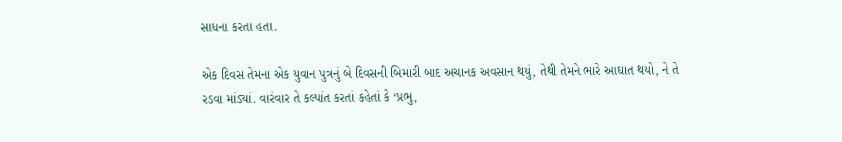સાધના કરતા હતા.

એક દિવસ તેમના એક યુવાન પુત્રનું બે દિવસની બિમારી બાદ અચાનક અવસાન થયું, તેથી તેમને ભારે આઘાત થયો, ને તે રડવા માંડ્યાં. વારંવાર તે કલ્પાંત કરતાં કહેતાં કે ‘પ્રભુ,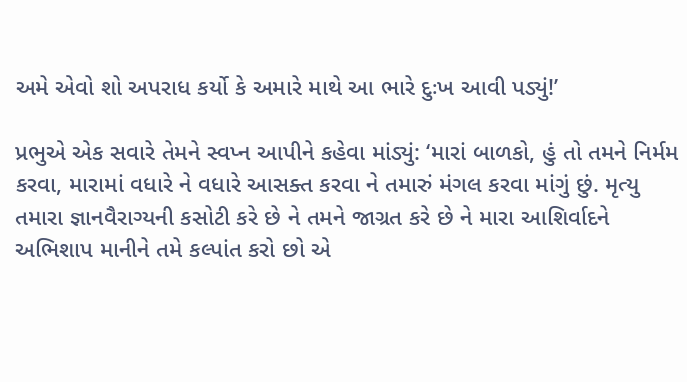અમે એવો શો અપરાધ કર્યો કે અમારે માથે આ ભારે દુઃખ આવી પડ્યું!’

પ્રભુએ એક સવારે તેમને સ્વપ્ન આપીને કહેવા માંડ્યું: ‘મારાં બાળકો, હું તો તમને નિર્મમ કરવા, મારામાં વધારે ને વધારે આસક્ત કરવા ને તમારું મંગલ કરવા માંગું છું. મૃત્યુ તમારા જ્ઞાનવૈરાગ્યની કસોટી કરે છે ને તમને જાગ્રત કરે છે ને મારા આશિર્વાદને અભિશાપ માનીને તમે કલ્પાંત કરો છો એ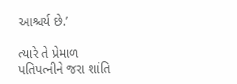આશ્ચર્ય છે.’

ત્યારે તે પ્રેમાળ પતિપત્નીને જરા શાંતિ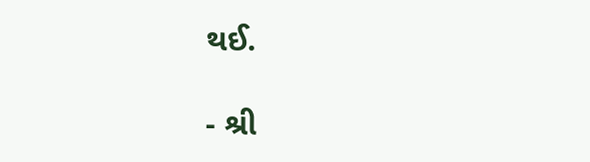થઈ.

- શ્રી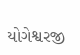યોગેશ્વરજી